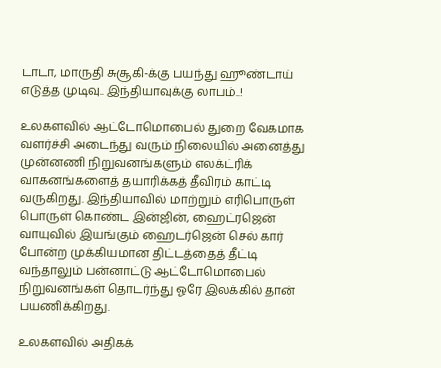டாடா, மாருதி சுசூகி-க்கு பயந்து ஹூண்டாய் எடுத்த முடிவு.. இந்தியாவுக்கு லாபம்..!

உலகளவில் ஆட்டோமொபைல் துறை வேகமாக வளர்ச்சி அடைந்து வரும் நிலையில் அனைத்து முன்னணி நிறுவனங்களும் எலக்ட்ரிக் வாகனங்களைத் தயாரிக்கத் தீவிரம் காட்டி வருகிறது. இந்தியாவில் மாற்றும் எரிபொருள் பொருள் கொண்ட இன்ஜின், ஹைட்ரஜென் வாயுவில் இயங்கும் ஹைடர்ஜென் செல் கார் போன்ற முக்கியமான திட்டத்தைத் தீட்டி வந்தாலும் பன்னாட்டு ஆட்டோமொபைல் நிறுவனங்கள் தொடர்ந்து ஓரே இலக்கில் தான் பயணிக்கிறது.

உலகளவில் அதிகக்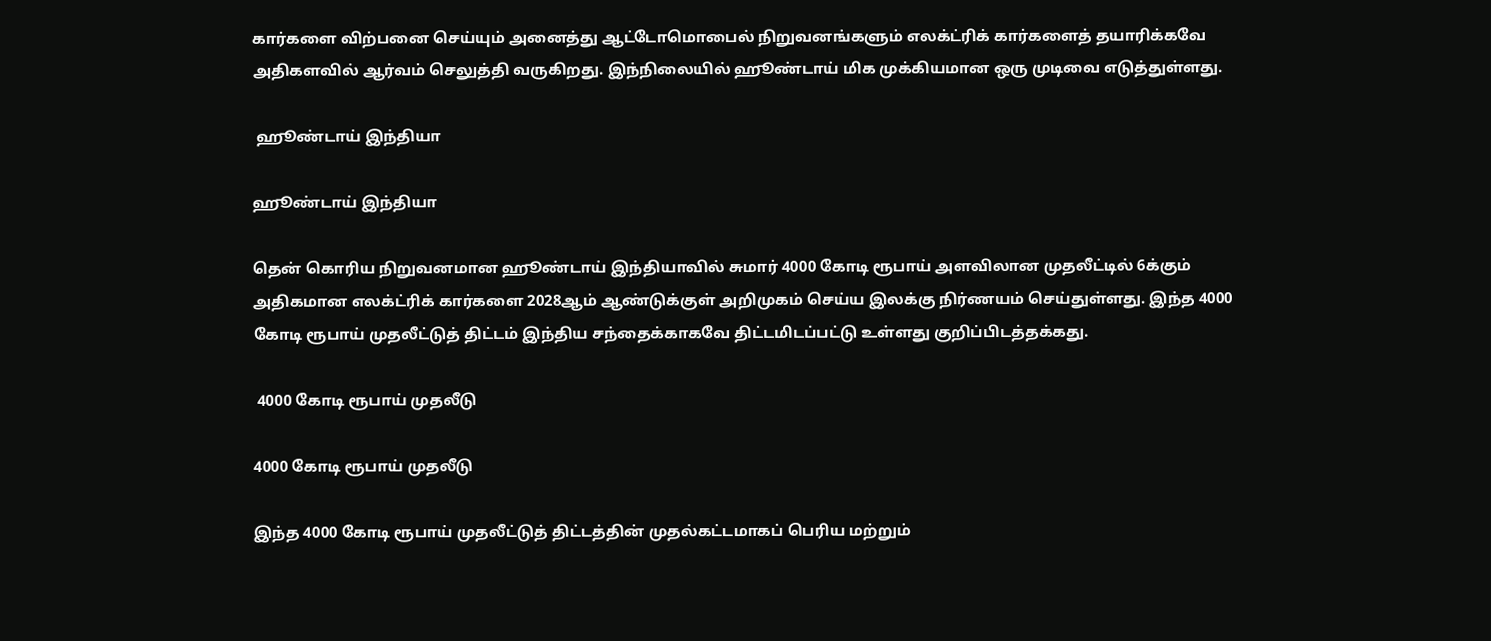கார்களை விற்பனை செய்யும் அனைத்து ஆட்டோமொபைல் நிறுவனங்களும் எலக்ட்ரிக் கார்களைத் தயாரிக்கவே அதிகளவில் ஆர்வம் செலுத்தி வருகிறது. இந்நிலையில் ஹூண்டாய் மிக முக்கியமான ஒரு முடிவை எடுத்துள்ளது.

 ஹூண்டாய் இந்தியா

ஹூண்டாய் இந்தியா

தென் கொரிய நிறுவனமான ஹூண்டாய் இந்தியாவில் சுமார் 4000 கோடி ரூபாய் அளவிலான முதலீட்டில் 6க்கும் அதிகமான எலக்ட்ரிக் கார்களை 2028ஆம் ஆண்டுக்குள் அறிமுகம் செய்ய இலக்கு நிர்ணயம் செய்துள்ளது. இந்த 4000 கோடி ரூபாய் முதலீட்டுத் திட்டம் இந்திய சந்தைக்காகவே திட்டமிடப்பட்டு உள்ளது குறிப்பிடத்தக்கது.

 4000 கோடி ரூபாய் முதலீடு

4000 கோடி ரூபாய் முதலீடு

இந்த 4000 கோடி ரூபாய் முதலீட்டுத் திட்டத்தின் முதல்கட்டமாகப் பெரிய மற்றும்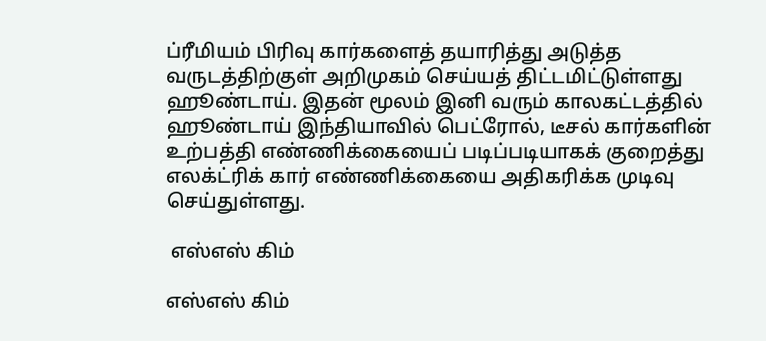ப்ரீமியம் பிரிவு கார்களைத் தயாரித்து அடுத்த வருடத்திற்குள் அறிமுகம் செய்யத் திட்டமிட்டுள்ளது ஹூண்டாய். இதன் மூலம் இனி வரும் காலகட்டத்தில் ஹூண்டாய் இந்தியாவில் பெட்ரோல், டீசல் கார்களின் உற்பத்தி எண்ணிக்கையைப் படிப்படியாகக் குறைத்து எலக்ட்ரிக் கார் எண்ணிக்கையை அதிகரிக்க முடிவு செய்துள்ளது.

 எஸ்எஸ் கிம்

எஸ்எஸ் கிம்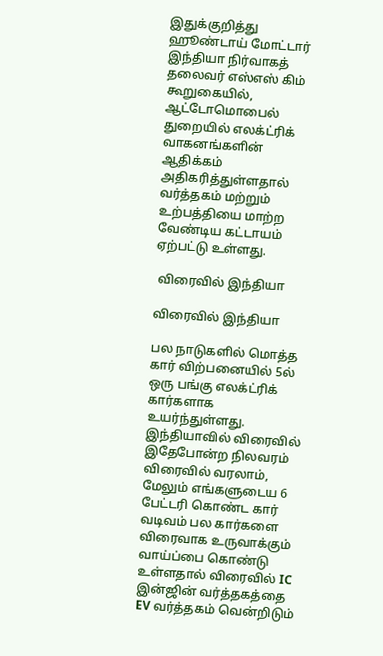இதுக்குறித்து ஹூண்டாய் மோட்டார் இந்தியா நிர்வாகத் தலைவர் எஸ்எஸ் கிம் கூறுகையில், ஆட்டோமொபைல் துறையில் எலக்ட்ரிக் வாகனங்களின் ஆதிக்கம் அதிகரித்துள்ளதால் வர்த்தகம் மற்றும் உற்பத்தியை மாற்ற வேண்டிய கட்டாயம் ஏற்பட்டு உள்ளது.

 விரைவில் இந்தியா

விரைவில் இந்தியா

பல நாடுகளில் மொத்த கார் விற்பனையில் 5ல் ஒரு பங்கு எலக்ட்ரிக் கார்களாக உயர்ந்துள்ளது. இந்தியாவில் விரைவில் இதேபோன்ற நிலவரம் விரைவில் வரலாம், மேலும் எங்களுடைய 6 பேட்டரி கொண்ட கார் வடிவம் பல கார்களை விரைவாக உருவாக்கும் வாய்ப்பை கொண்டு உள்ளதால் விரைவில் IC இன்ஜின் வர்த்தகத்தை EV வர்த்தகம் வென்றிடும்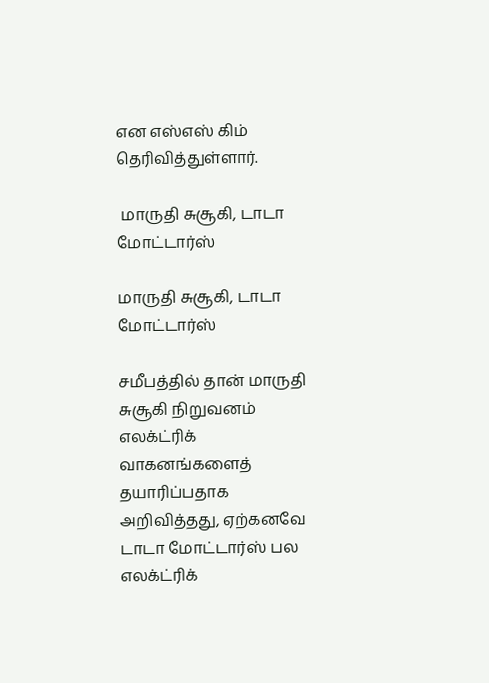என எஸ்எஸ் கிம் தெரிவித்துள்ளார்.

 மாருதி சுசூகி, டாடா மோட்டார்ஸ்

மாருதி சுசூகி, டாடா மோட்டார்ஸ்

சமீபத்தில் தான் மாருதி சுசூகி நிறுவனம் எலக்ட்ரிக் வாகனங்களைத் தயாரிப்பதாக அறிவித்தது, ஏற்கனவே டாடா மோட்டார்ஸ் பல எலக்ட்ரிக்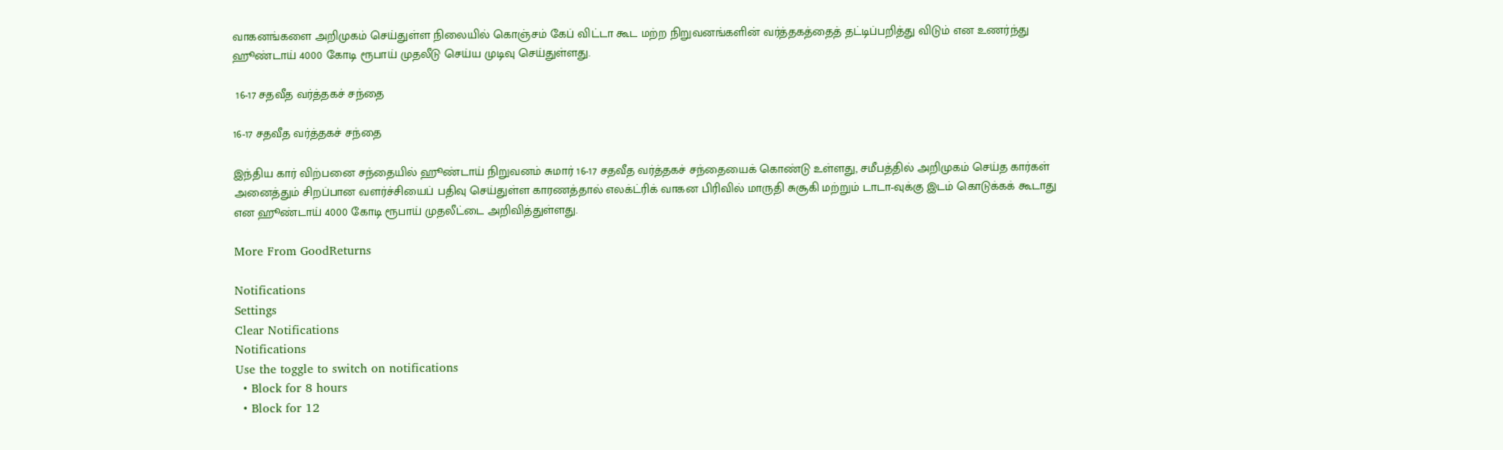வாகனங்களை அறிமுகம் செய்துள்ள நிலையில் கொஞ்சம் கேப் விட்டா கூட மற்ற நிறுவனங்களின் வர்த்தகத்தைத் தட்டிப்பறித்து விடும் என உணர்ந்து ஹூண்டாய் 4000 கோடி ரூபாய் முதலீடு செய்ய முடிவு செய்துள்ளது.

 16-17 சதவீத வர்த்தகச் சந்தை

16-17 சதவீத வர்த்தகச் சந்தை

இந்திய கார் விற்பனை சந்தையில் ஹூண்டாய் நிறுவனம் சுமார் 16-17 சதவீத வர்த்தகச் சந்தையைக் கொண்டு உள்ளது, சமீபத்தில் அறிமுகம் செய்த கார்கள் அனைத்தும் சிறப்பான வளர்ச்சியைப் பதிவு செய்துள்ள காரணத்தால் எலக்ட்ரிக் வாகன பிரிவில் மாருதி சுசூகி மற்றும் டாடா-வுக்கு இடம் கொடுக்கக் கூடாது என ஹூண்டாய் 4000 கோடி ரூபாய் முதலீட்டை அறிவித்துள்ளது.

More From GoodReturns

Notifications
Settings
Clear Notifications
Notifications
Use the toggle to switch on notifications
  • Block for 8 hours
  • Block for 12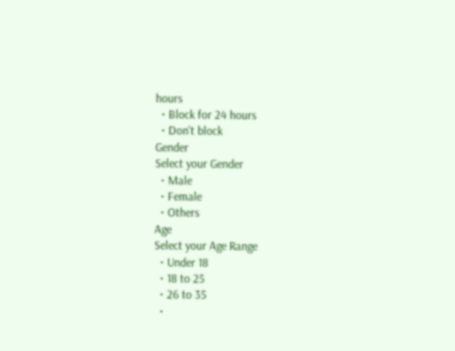hours
  • Block for 24 hours
  • Don't block
Gender
Select your Gender
  • Male
  • Female
  • Others
Age
Select your Age Range
  • Under 18
  • 18 to 25
  • 26 to 35
  •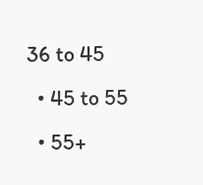36 to 45
  • 45 to 55
  • 55+